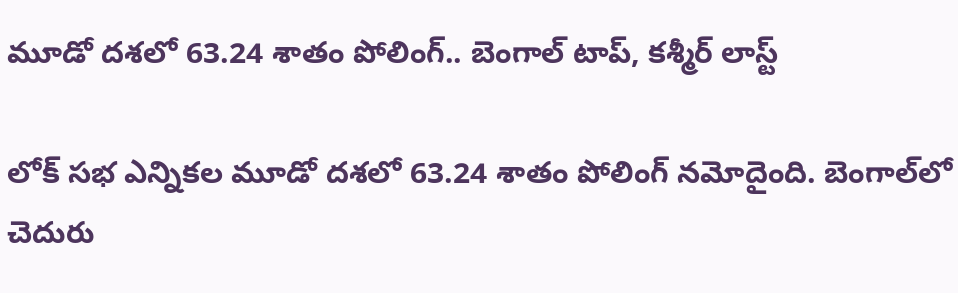మూడో దశలో 63.24 శాతం పోలింగ్.. బెంగాల్ టాప్, కశ్మీర్ లాస్ట్

లోక్ సభ ఎన్నికల మూడో దశలో 63.24 శాతం పోలింగ్ నమోదైంది. బెంగాల్‌లో చెదురు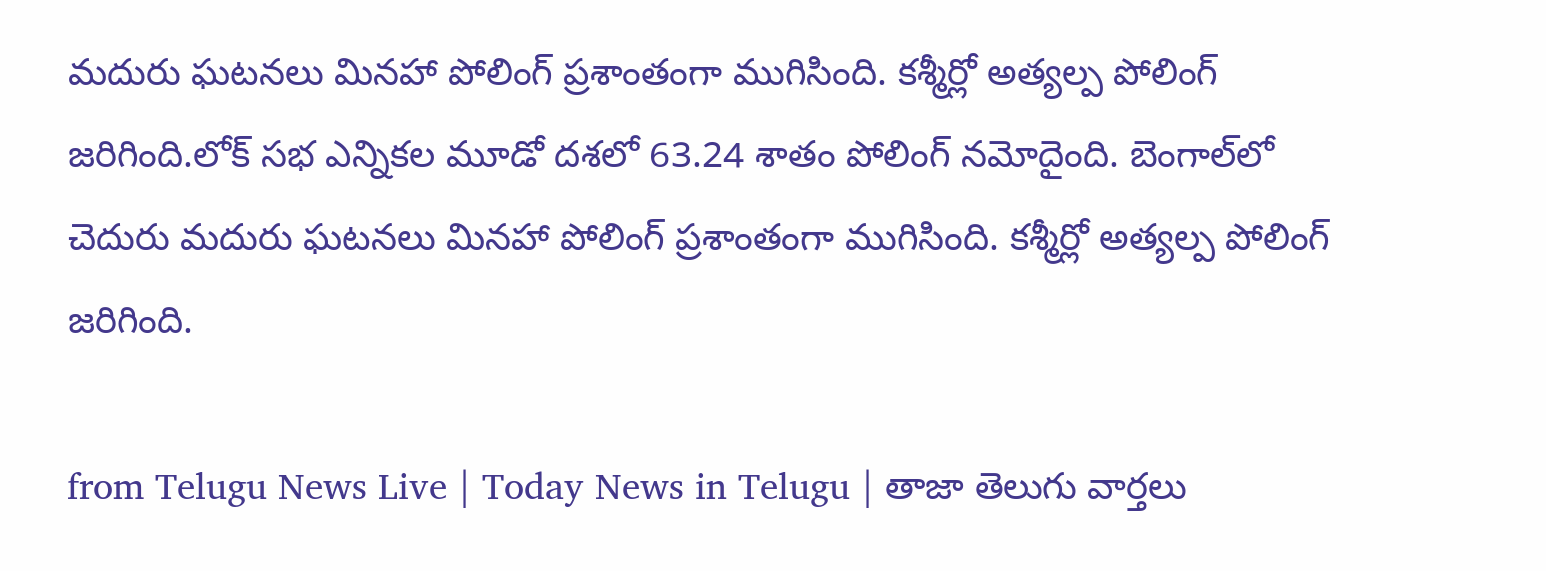మదురు ఘటనలు మినహా పోలింగ్ ప్రశాంతంగా ముగిసింది. కశ్మీర్లో అత్యల్ప పోలింగ్ జరిగింది.లోక్ సభ ఎన్నికల మూడో దశలో 63.24 శాతం పోలింగ్ నమోదైంది. బెంగాల్‌లో చెదురు మదురు ఘటనలు మినహా పోలింగ్ ప్రశాంతంగా ముగిసింది. కశ్మీర్లో అత్యల్ప పోలింగ్ జరిగింది.

from Telugu News Live | Today News in Telugu | తాజా తెలుగు వార్తలు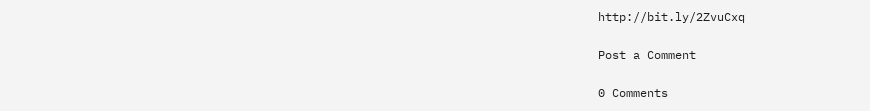http://bit.ly/2ZvuCxq

Post a Comment

0 Comments